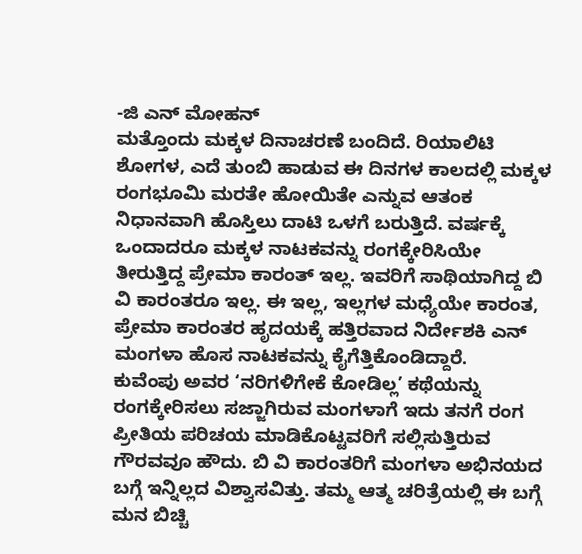-ಜಿ ಎನ್ ಮೋಹನ್
ಮತ್ತೊಂದು ಮಕ್ಕಳ ದಿನಾಚರಣೆ ಬಂದಿದೆ. ರಿಯಾಲಿಟಿ ಶೋಗಳ, ಎದೆ ತುಂಬಿ ಹಾಡುವ ಈ ದಿನಗಳ ಕಾಲದಲ್ಲಿ ಮಕ್ಕಳ ರಂಗಭೂಮಿ ಮರತೇ ಹೋಯಿತೇ ಎನ್ನುವ ಆತಂಕ ನಿಧಾನವಾಗಿ ಹೊಸ್ತಿಲು ದಾಟಿ ಒಳಗೆ ಬರುತ್ತಿದೆ. ವರ್ಷಕ್ಕೆ ಒಂದಾದರೂ ಮಕ್ಕಳ ನಾಟಕವನ್ನು ರಂಗಕ್ಕೇರಿಸಿಯೇ ತೀರುತ್ತಿದ್ದ ಪ್ರೇಮಾ ಕಾರಂತ್ ಇಲ್ಲ. ಇವರಿಗೆ ಸಾಥಿಯಾಗಿದ್ದ ಬಿ ವಿ ಕಾರಂತರೂ ಇಲ್ಲ. ಈ ಇಲ್ಲ, ಇಲ್ಲಗಳ ಮಧ್ಯೆಯೇ ಕಾರಂತ, ಪ್ರೇಮಾ ಕಾರಂತರ ಹೃದಯಕ್ಕೆ ಹತ್ತಿರವಾದ ನಿರ್ದೇಶಕಿ ಎನ್ ಮಂಗಳಾ ಹೊಸ ನಾಟಕವನ್ನು ಕೈಗೆತ್ತಿಕೊಂಡಿದ್ದಾರೆ.
ಕುವೆಂಪು ಅವರ ‘ನರಿಗಳಿಗೇಕೆ ಕೋಡಿಲ್ಲ’ ಕಥೆಯನ್ನು ರಂಗಕ್ಕೇರಿಸಲು ಸಜ್ಜಾಗಿರುವ ಮಂಗಳಾಗೆ ಇದು ತನಗೆ ರಂಗ ಪ್ರೀತಿಯ ಪರಿಚಯ ಮಾಡಿಕೊಟ್ಟವರಿಗೆ ಸಲ್ಲಿಸುತ್ತಿರುವ ಗೌರವವೂ ಹೌದು. ಬಿ ವಿ ಕಾರಂತರಿಗೆ ಮಂಗಳಾ ಅಭಿನಯದ ಬಗ್ಗೆ ಇನ್ನಿಲ್ಲದ ವಿಶ್ವಾಸವಿತ್ತು. ತಮ್ಮ ಆತ್ಮ ಚರಿತ್ರೆಯಲ್ಲಿ ಈ ಬಗ್ಗೆ ಮನ ಬಿಚ್ಚಿ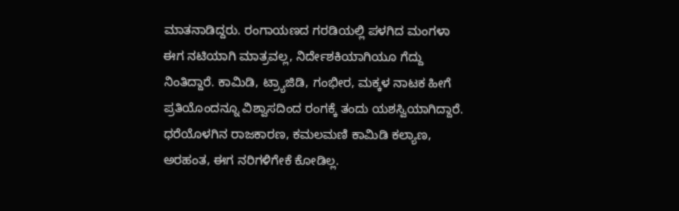ಮಾತನಾಡಿದ್ದರು. ರಂಗಾಯಣದ ಗರಡಿಯಲ್ಲಿ ಪಳಗಿದ ಮಂಗಳಾ ಈಗ ನಟಿಯಾಗಿ ಮಾತ್ರವಲ್ಲ, ನಿರ್ದೇಶಕಿಯಾಗಿಯೂ ಗೆದ್ದು ನಿಂತಿದ್ದಾರೆ. ಕಾಮಿಡಿ, ಟ್ರ್ಯಾಜಿಡಿ, ಗಂಭೀರ, ಮಕ್ಕಳ ನಾಟಕ ಹೀಗೆ ಪ್ರತಿಯೊಂದನ್ನೂ ವಿಶ್ವಾಸದಿಂದ ರಂಗಕ್ಕೆ ತಂದು ಯಶಸ್ವಿಯಾಗಿದ್ದಾರೆ. ಧರೆಯೊಳಗಿನ ರಾಜಕಾರಣ, ಕಮಲಮಣಿ ಕಾಮಿಡಿ ಕಲ್ಯಾಣ, ಅರಹಂತ, ಈಗ ನರಿಗಳಿಗೇಕೆ ಕೋಡಿಲ್ಲ.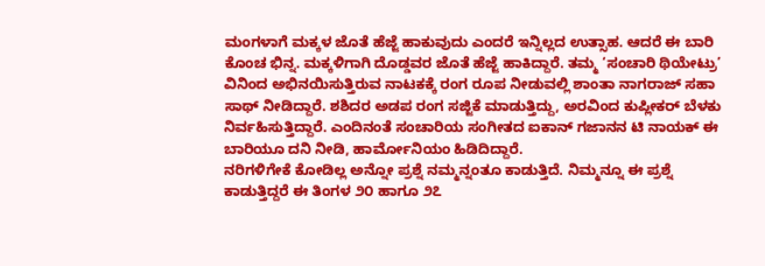ಮಂಗಳಾಗೆ ಮಕ್ಕಳ ಜೊತೆ ಹೆಜ್ಜೆ ಹಾಕುವುದು ಎಂದರೆ ಇನ್ನಿಲ್ಲದ ಉತ್ಸಾಹ. ಆದರೆ ಈ ಬಾರಿ ಕೊಂಚ ಭಿನ್ನ. ಮಕ್ಕಳಿಗಾಗಿ ದೊಡ್ಡವರ ಜೊತೆ ಹೆಜ್ಜೆ ಹಾಕಿದ್ದಾರೆ. ತಮ್ಮ ‘ಸಂಚಾರಿ ಥಿಯೇಟ್ರು’ ವಿನಿಂದ ಅಭಿನಯಿಸುತ್ತಿರುವ ನಾಟಕಕ್ಕೆ ರಂಗ ರೂಪ ನೀಡುವಲ್ಲಿ ಶಾಂತಾ ನಾಗರಾಜ್ ಸಹಾ ಸಾಥ್ ನೀಡಿದ್ದಾರೆ. ಶಶಿದರ ಅಡಪ ರಂಗ ಸಜ್ಜಿಕೆ ಮಾಡುತ್ತಿದ್ದು, ಅರವಿಂದ ಕುಪ್ಲೀಕರ್ ಬೆಳಕು ನಿರ್ವಹಿಸುತ್ತಿದ್ದಾರೆ. ಎಂದಿನಂತೆ ಸಂಚಾರಿಯ ಸಂಗೀತದ ಐಕಾನ್ ಗಜಾನನ ಟಿ ನಾಯಕ್ ಈ ಬಾರಿಯೂ ದನಿ ನೀಡಿ, ಹಾರ್ಮೋನಿಯಂ ಹಿಡಿದಿದ್ದಾರೆ.
ನರಿಗಳಿಗೇಕೆ ಕೋಡಿಲ್ಲ ಅನ್ನೋ ಪ್ರಶ್ನೆ ನಮ್ಮನ್ನಂತೂ ಕಾಡುತ್ತಿದೆ. ನಿಮ್ಮನ್ನೂ ಈ ಪ್ರಶ್ನೆ ಕಾಡುತ್ತಿದ್ದರೆ ಈ ತಿಂಗಳ ೨೦ ಹಾಗೂ ೨೭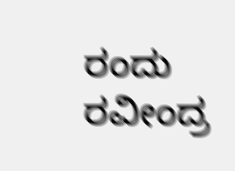ರಂದು ರವೀಂದ್ರ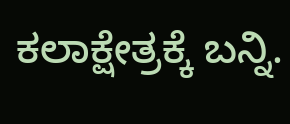ಕಲಾಕ್ಷೇತ್ರಕ್ಕೆ ಬನ್ನಿ.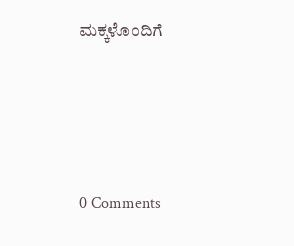ಮಕ್ಕಳೊಂದಿಗೆ






0 Comments